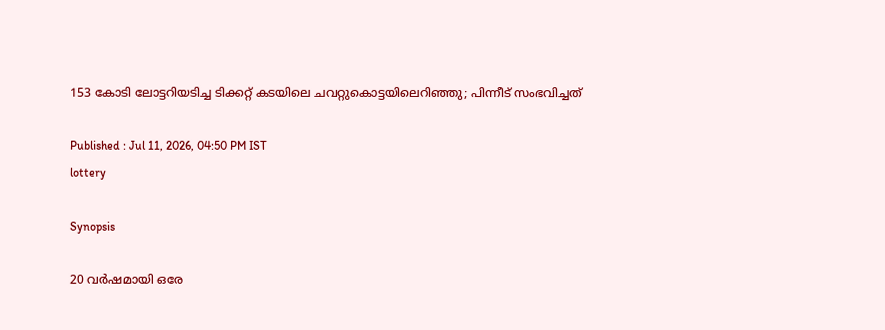153 കോടി ലോട്ടറിയടിച്ച ടിക്കറ്റ് കടയിലെ ചവറ്റുകൊട്ടയിലെറിഞ്ഞു; പിന്നീട് സംഭവിച്ചത്

Published : Jul 11, 2026, 04:50 PM IST
lottery

Synopsis

20 വര്‍ഷമായി ഒരേ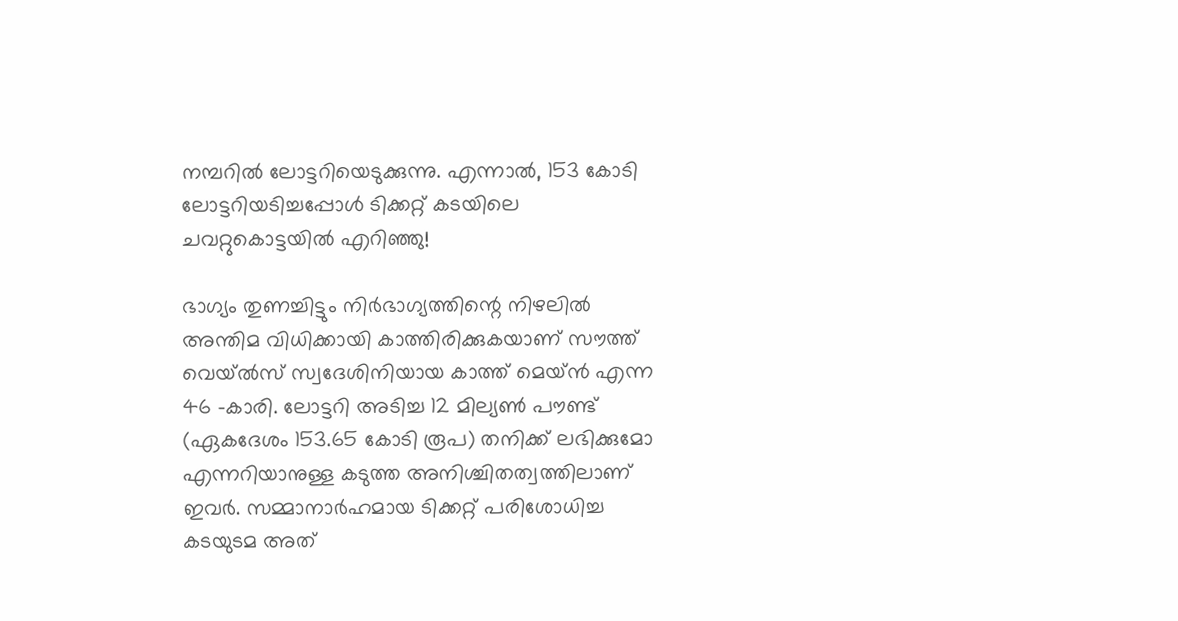നമ്പറില്‍ ലോട്ടറിയെടുക്കുന്നു. എന്നാല്‍, 153 കോടി ലോട്ടറിയടിച്ചപ്പോള്‍ ടിക്കറ്റ് കടയിലെ ചവറ്റുകൊട്ടയില്‍ എറി‍ഞ്ഞു!

ഭാഗ്യം തുണച്ചിട്ടും നിർഭാഗ്യത്തിന്റെ നിഴലിൽ അന്തിമ വിധിക്കായി കാത്തിരിക്കുകയാണ് സൗത്ത് വെയ്‌ൽസ് സ്വദേശിനിയായ കാത്ത് മെയ്ൻ എന്ന 46 -കാരി. ലോട്ടറി അടിച്ച 12 മില്യൺ പൗണ്ട് (ഏകദേശം 153.65 കോടി രൂപ) തനിക്ക് ലഭിക്കുമോ എന്നറിയാനുള്ള കടുത്ത അനിശ്ചിതത്വത്തിലാണ് ഇവർ. സമ്മാനാർഹമായ ടിക്കറ്റ് പരിശോധിച്ച കടയുടമ അത്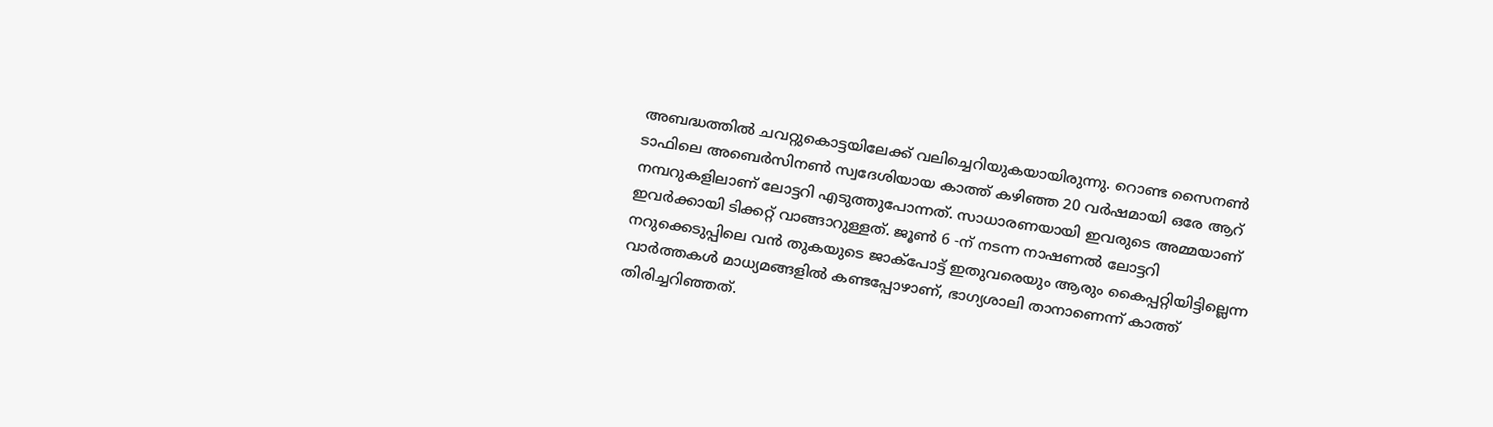അബദ്ധത്തിൽ ചവറ്റുകൊട്ടയിലേക്ക് വലിച്ചെറിയുകയായിരുന്നു. റൊണ്ട സൈനൺ ടാഫിലെ അബെർസിനൺ സ്വദേശിയായ കാത്ത് കഴിഞ്ഞ 20 വർഷമായി ഒരേ ആറ് നമ്പറുകളിലാണ് ലോട്ടറി എടുത്തുപോന്നത്. സാധാരണയായി ഇവരുടെ അമ്മയാണ് ഇവർക്കായി ടിക്കറ്റ് വാങ്ങാറുള്ളത്. ജൂൺ 6 -ന് നടന്ന നാഷണൽ ലോട്ടറി നറുക്കെടുപ്പിലെ വൻ തുകയുടെ ജാക്‌പോട്ട് ഇതുവരെയും ആരും കൈപ്പറ്റിയിട്ടില്ലെന്ന വാർത്തകൾ മാധ്യമങ്ങളിൽ കണ്ടപ്പോഴാണ്, ഭാഗ്യശാലി താനാണെന്ന് കാത്ത് തിരിച്ചറിഞ്ഞത്.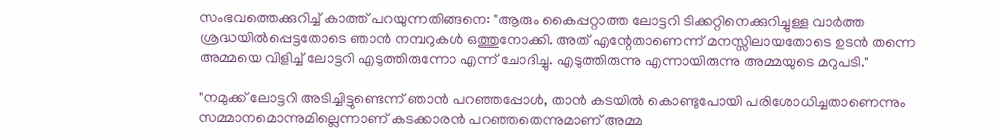സംഭവത്തെക്കുറിച്ച് കാത്ത് പറയുന്നതിങ്ങനെ: "ആരും കൈപ്പറ്റാത്ത ലോട്ടറി ടിക്കറ്റിനെക്കുറിച്ചുള്ള വാർത്ത ശ്രദ്ധയിൽപ്പെട്ടതോടെ ഞാൻ നമ്പറുകൾ ഒത്തുനോക്കി. അത് എന്റേതാണെന്ന് മനസ്സിലായതോടെ ഉടൻ തന്നെ അമ്മയെ വിളിച്ച് ലോട്ടറി എടുത്തിരുന്നോ എന്ന് ചോദിച്ചു. എടുത്തിരുന്നു എന്നായിരുന്നു അമ്മയുടെ മറുപടി."

"നമുക്ക് ലോട്ടറി അടിച്ചിട്ടുണ്ടെന്ന് ഞാൻ പറഞ്ഞപ്പോൾ, താൻ കടയിൽ കൊണ്ടുപോയി പരിശോധിച്ചതാണെന്നും സമ്മാനമൊന്നുമില്ലെന്നാണ് കടക്കാരൻ പറഞ്ഞതെന്നുമാണ് അമ്മ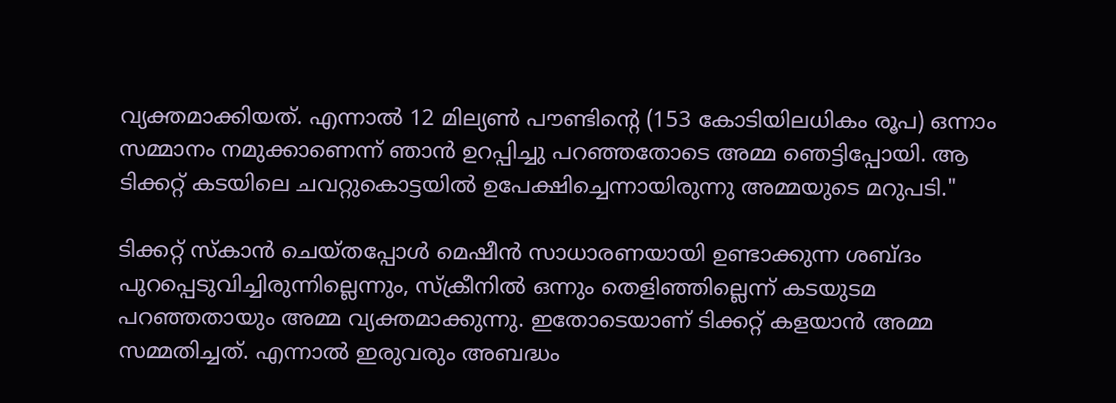വ്യക്തമാക്കിയത്. എന്നാൽ 12 മില്യൺ പൗണ്ടിന്റെ (153 കോടിയിലധികം രൂപ) ഒന്നാം സമ്മാനം നമുക്കാണെന്ന് ഞാൻ ഉറപ്പിച്ചു പറഞ്ഞതോടെ അമ്മ ഞെട്ടിപ്പോയി. ആ ടിക്കറ്റ് കടയിലെ ചവറ്റുകൊട്ടയിൽ ഉപേക്ഷിച്ചെന്നായിരുന്നു അമ്മയുടെ മറുപടി."

ടിക്കറ്റ് സ്‌കാൻ ചെയ്തപ്പോൾ മെഷീൻ സാധാരണയായി ഉണ്ടാക്കുന്ന ശബ്ദം പുറപ്പെടുവിച്ചിരുന്നില്ലെന്നും, സ്‌ക്രീനിൽ ഒന്നും തെളിഞ്ഞില്ലെന്ന് കടയുടമ പറഞ്ഞതായും അമ്മ വ്യക്തമാക്കുന്നു. ഇതോടെയാണ് ടിക്കറ്റ് കളയാൻ അമ്മ സമ്മതിച്ചത്. എന്നാൽ ഇരുവരും അബദ്ധം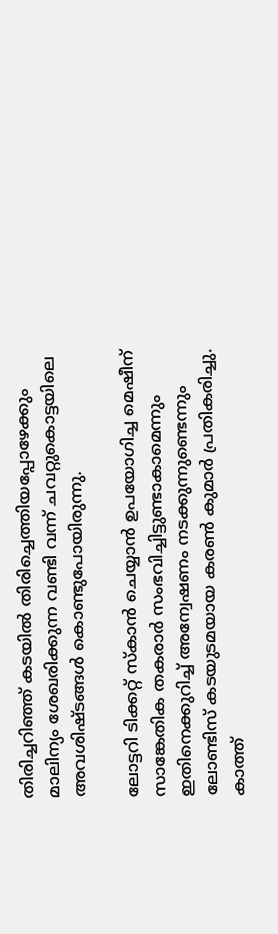തിരിച്ചറിഞ്ഞ് കടയിൽ തിരിച്ചെത്തിയപ്പോഴേക്കും മാലിന്യം ശേഖരിക്കുന്ന വണ്ടി വന്ന് ചവറ്റുകൊട്ടയിലെ അവശിഷ്ടങ്ങൾ കൊണ്ടുപോയിരുന്നു.

ലോട്ടറി ടിക്കറ്റ് സ്‌കാൻ ചെയ്യാൻ ഉപയോഗിച്ച മെഷീന് സാങ്കേതിക തകരാർ സംഭവിച്ചിട്ടുണ്ടാകാമെന്നും ഇതിനെക്കുറിച്ച് അന്വേഷണം നടക്കുന്നുണ്ടെന്നും ലോണ്ടിസ് കടയുടമയായ കരൺ കുമാർ പ്രതികരിച്ചു. കാത്ത്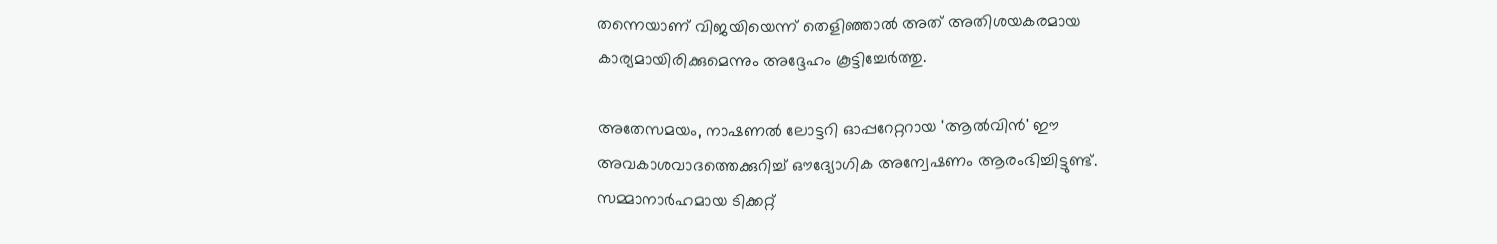തന്നെയാണ് വിജയിയെന്ന് തെളിഞ്ഞാൽ അത് അതിശയകരമായ കാര്യമായിരിക്കുമെന്നും അദ്ദേഹം കൂട്ടിച്ചേർത്തു.

അതേസമയം, നാഷണൽ ലോട്ടറി ഓപ്പറേറ്ററായ 'ആൽവിൻ' ഈ അവകാശവാദത്തെക്കുറിച്ച് ഔദ്യോഗിക അന്വേഷണം ആരംഭിച്ചിട്ടുണ്ട്. സമ്മാനാർഹമായ ടിക്കറ്റ്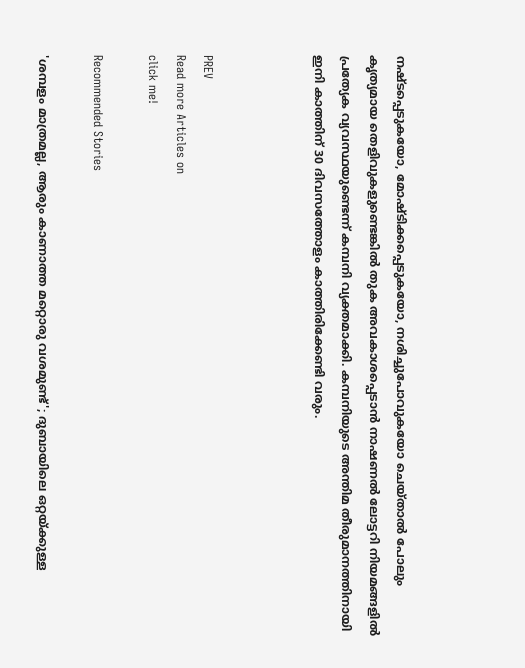നഷ്ടപ്പെടുകയോ, മോഷ്ടിക്കപ്പെടുകയോ, നശിച്ചുപോവുകയോ ചെയ്താൽ പോലും കൃത്യമായ തെളിവുകളുണ്ടെങ്കിൽ തുക അവകാശപ്പെടാൻ നാഷണൽ ലോട്ടറി നിയമങ്ങളിൽ പ്രത്യേക വ്യവസ്ഥയുണ്ടെന്ന് കമ്പനി വ്യക്തമാക്കി. കമ്പനിയുടെ അന്തിമ തീരുമാനത്തിനായി ഇനി കാത്തിന് 30 ദിവസത്തോളം കാത്തിരിക്കേണ്ടി വരും.



PREV
Read more Articles on
click me!

Recommended Stories

'ശമ്പളം മാത്രമല്ല, ആരും കാണാത്ത മറ്റൊരു വശമുണ്ട്'; ദുബായിലെ ഒറ്റയ്ക്കുള്ള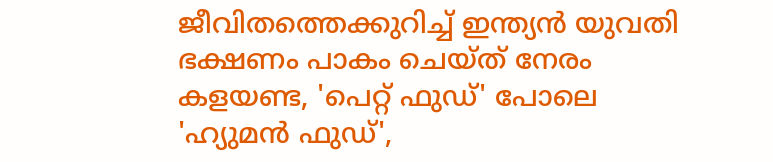ജീവിതത്തെക്കുറിച്ച് ഇന്ത്യൻ യുവതി
ഭക്ഷണം പാകം ചെയ്ത് നേരം കളയണ്ട, 'പെറ്റ് ഫുഡ്' പോലെ 'ഹ്യുമൻ ഫുഡ്',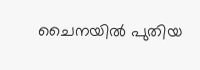ചൈനയിൽ പുതിയ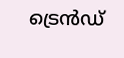ട്രെൻഡ്